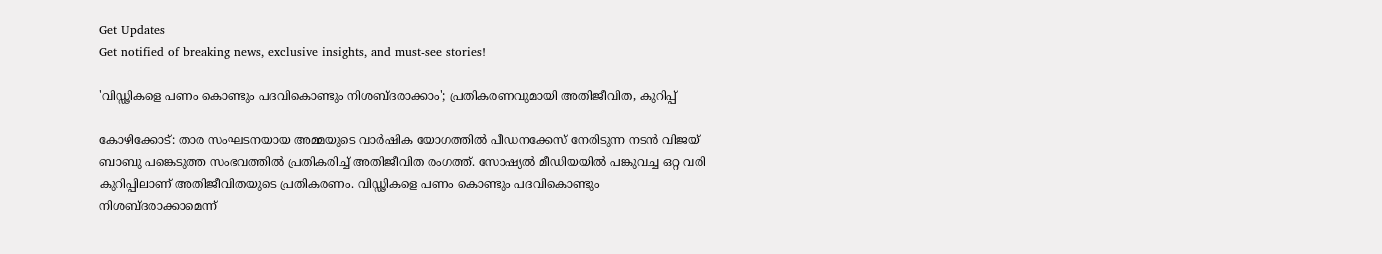Get Updates
Get notified of breaking news, exclusive insights, and must-see stories!

'വിഡ്ഢികളെ പണം കൊണ്ടും പദവികൊണ്ടും നിശബ്ദരാക്കാം'; പ്രതികരണവുമായി അതിജീവിത, കുറിപ്പ്

കോഴിക്കോട്: താര സംഘടനയായ അമ്മയുടെ വാര്‍ഷിക യോഗത്തില്‍ പീഡനക്കേസ് നേരിടുന്ന നടന്‍ വിജയ് ബാബു പങ്കെടുത്ത സംഭവത്തില്‍ പ്രതികരിച്ച് അതിജീവിത രംഗത്ത്. സോഷ്യല്‍ മീഡിയയില്‍ പങ്കുവച്ച ഒറ്റ വരി കുറിപ്പിലാണ് അതിജീവിതയുടെ പ്രതികരണം. വിഡ്ഢികളെ പണം കൊണ്ടും പദവികൊണ്ടും നിശബ്ദരാക്കാമെന്ന്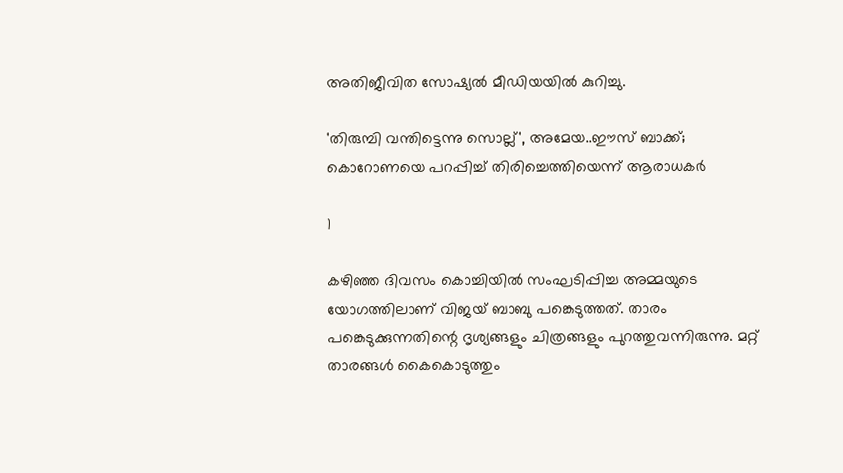അതിജീവിത സോഷ്യല്‍ മീഡിയയില്‍ കുറിച്ചു.

'തിരുമ്പി വന്തിട്ടെന്നു സൊല്ല്', അമേയ..ഈസ് ബാക്ക്; കൊറോണയെ പറപ്പിച്ച് തിരിച്ചെത്തിയെന്ന് ആരാധകര്‍

1

കഴിഞ്ഞ ദിവസം കൊച്ചിയില്‍ സംഘടിപ്പിച്ച അമ്മയുടെ യോഗത്തിലാണ് വിജയ് ബാബു പങ്കെടുത്തത്. താരം പങ്കെടുക്കുന്നതിന്റെ ദൃശ്യങ്ങളും ചിത്രങ്ങളും പുറത്തുവന്നിരുന്നു. മറ്റ് താരങ്ങള്‍ കൈകൊടുത്തും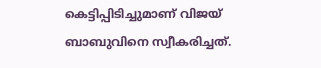കെട്ടിപ്പിടിച്ചുമാണ് വിജയ് ബാബുവിനെ സ്വീകരിച്ചത്.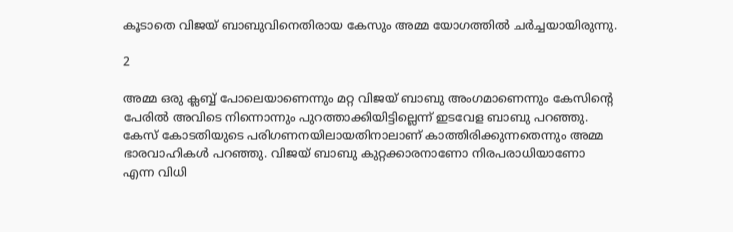കൂടാതെ വിജയ് ബാബുവിനെതിരായ കേസും അമ്മ യോഗത്തില്‍ ചര്‍ച്ചയായിരുന്നു.

2

അമ്മ ഒരു ക്ലബ്ബ് പോലെയാണെന്നും മറ്റ വിജയ് ബാബു അംഗമാണെന്നും കേസിന്റെ പേരില്‍ അവിടെ നിന്നൊന്നും പുറത്താക്കിയിട്ടില്ലെന്ന് ഇടവേള ബാബു പറഞ്ഞു. കേസ് കോടതിയുടെ പരിഗണനയിലായതിനാലാണ് കാത്തിരിക്കുന്നതെന്നും അമ്മ ഭാരവാഹികള്‍ പറഞ്ഞു. വിജയ് ബാബു കുറ്റക്കാരനാണോ നിരപരാധിയാണോ എന്ന വിധി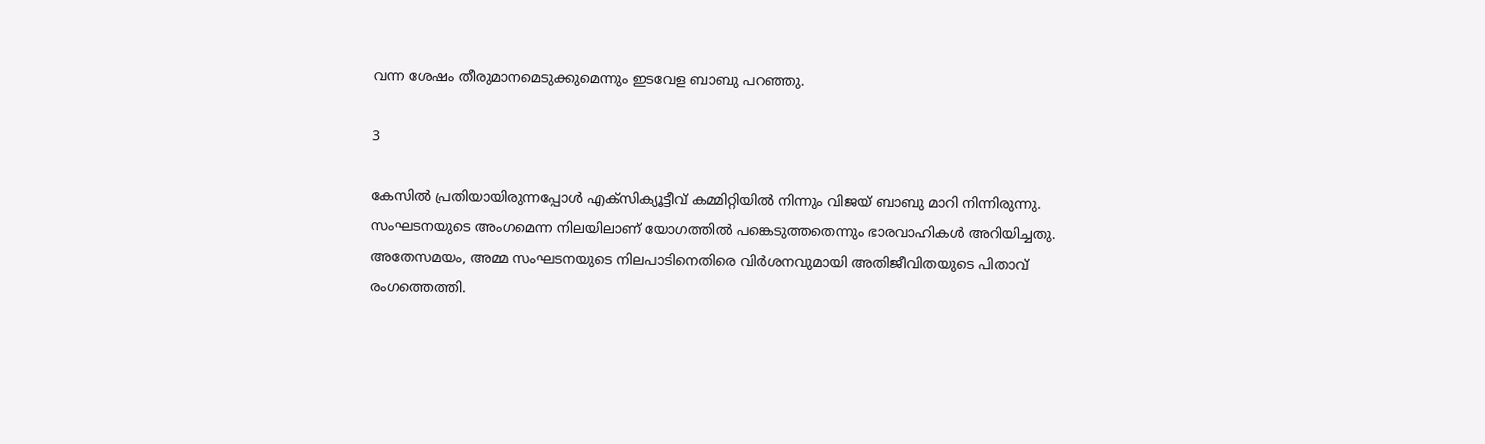വന്ന ശേഷം തീരുമാനമെടുക്കുമെന്നും ഇടവേള ബാബു പറഞ്ഞു.

3

കേസില്‍ പ്രതിയായിരുന്നപ്പോള്‍ എക്‌സിക്യൂട്ടീവ് കമ്മിറ്റിയില്‍ നിന്നും വിജയ് ബാബു മാറി നിന്നിരുന്നു. സംഘടനയുടെ അംഗമെന്ന നിലയിലാണ് യോഗത്തില്‍ പങ്കെടുത്തതെന്നും ഭാരവാഹികള്‍ അറിയിച്ചതു. അതേസമയം, അമ്മ സംഘടനയുടെ നിലപാടിനെതിരെ വിര്‍ശനവുമായി അതിജീവിതയുടെ പിതാവ് രംഗത്തെത്തി.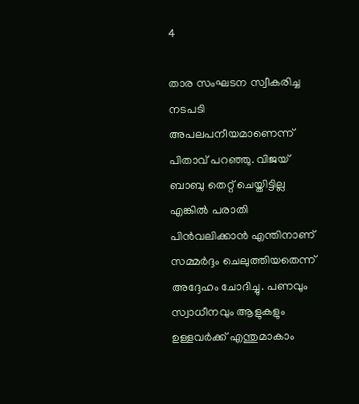4

താര സംഘടന സ്വീകരിച്ച നടപടി അപലപനീയമാണെന്ന് പിതാവ് പറഞ്ഞു. വിജയ് ബാബു തെറ്റ് ചെയ്തിട്ടില്ല എങ്കില്‍ പരാതി പിന്‍വലിക്കാന്‍ എന്തിനാണ് സമ്മര്‍ദ്ദം ചെലുത്തിയതെന്ന് അദ്ദേഹം ചോദിച്ചു. പണവും സ്വാധീനവും ആളുകളും ഉള്ളവര്‍ക്ക് എന്തുമാകാം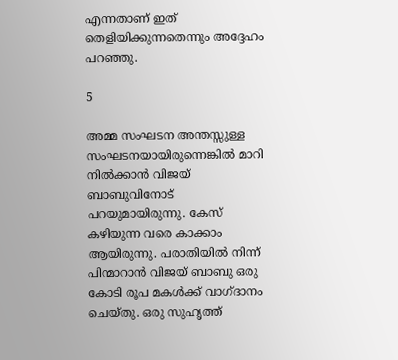എന്നതാണ് ഇത് തെളിയിക്കുന്നതെന്നും അദ്ദേഹം പറഞ്ഞു.

5

അമ്മ സംഘടന അന്തസ്സുള്ള സംഘടനയായിരുന്നെങ്കില്‍ മാറി നില്‍ക്കാന്‍ വിജയ് ബാബുവിനോട് പറയുമായിരുന്നു. കേസ് കഴിയുന്ന വരെ കാക്കാം ആയിരുന്നു. പരാതിയില്‍ നിന്ന് പിന്മാറാന്‍ വിജയ് ബാബു ഒരു കോടി രൂപ മകള്‍ക്ക് വാഗ്ദാനം ചെയ്തു. ഒരു സുഹൃത്ത്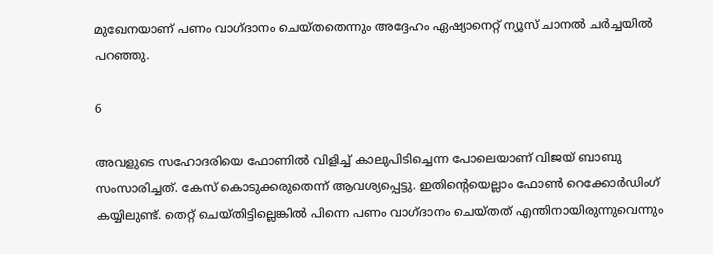മുഖേനയാണ് പണം വാഗ്ദാനം ചെയ്തതെന്നും അദ്ദേഹം ഏഷ്യാനെറ്റ് ന്യൂസ് ചാനല്‍ ചര്‍ച്ചയില്‍ പറഞ്ഞു.

6

അവളുടെ സഹോദരിയെ ഫോണില്‍ വിളിച്ച് കാലുപിടിച്ചെന്ന പോലെയാണ് വിജയ് ബാബു സംസാരിച്ചത്. കേസ് കൊടുക്കരുതെന്ന് ആവശ്യപ്പെട്ടു. ഇതിന്റെയെല്ലാം ഫോണ്‍ റെക്കോര്‍ഡിംഗ് കയ്യിലുണ്ട്. തെറ്റ് ചെയ്തിട്ടില്ലെങ്കില്‍ പിന്നെ പണം വാഗ്ദാനം ചെയ്തത് എന്തിനായിരുന്നുവെന്നും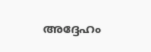അദ്ദേഹം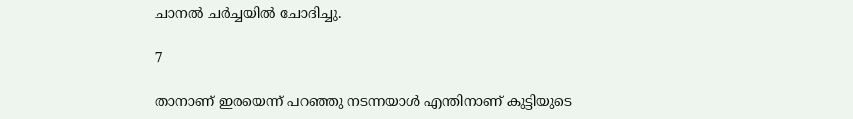ചാനല്‍ ചര്‍ച്ചയില്‍ ചോദിച്ചു.

7

താനാണ് ഇരയെന്ന് പറഞ്ഞു നടന്നയാള്‍ എന്തിനാണ് കുട്ടിയുടെ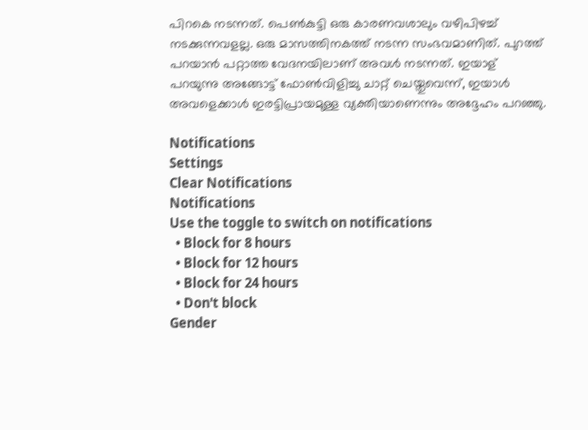പിറകെ നടന്നത്. പെണ്‍കുട്ടി ഒരു കാരണവശാലും വഴിപിഴച്ച് നടക്കുന്നവളല്ല. ഒരു മാസത്തിനകത്ത് നടന്ന സംഭവമാണിത്. പുറത്ത് പറയാന്‍ പറ്റാത്ത വേദനയിലാണ് അവള്‍ നടന്നത്. ഇയാള് പറയുന്നു അങ്ങോട്ട് ഫോണ്‍വിളിച്ചു ചാറ്റ് ചെയ്തുവെന്ന്, ഇയാള്‍ അവളെക്കാള്‍ ഇരട്ടിപ്രായമുള്ള വ്യക്തിയാണെന്നും അദ്ദേഹം പറഞ്ഞു.

Notifications
Settings
Clear Notifications
Notifications
Use the toggle to switch on notifications
  • Block for 8 hours
  • Block for 12 hours
  • Block for 24 hours
  • Don't block
Gender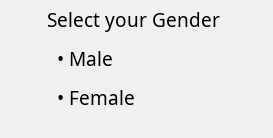Select your Gender
  • Male
  • Female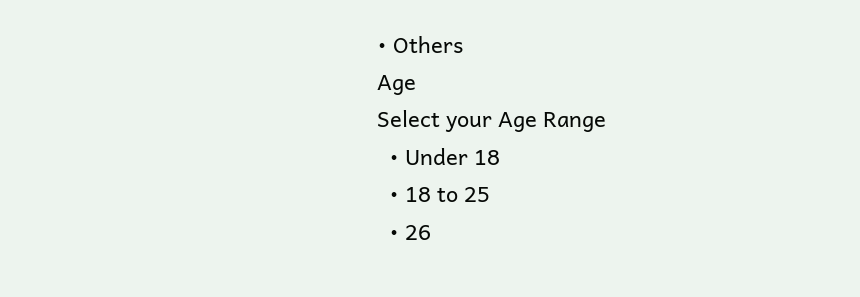• Others
Age
Select your Age Range
  • Under 18
  • 18 to 25
  • 26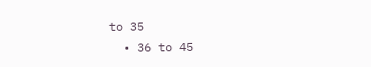to 35
  • 36 to 45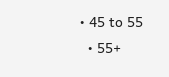• 45 to 55
  • 55+